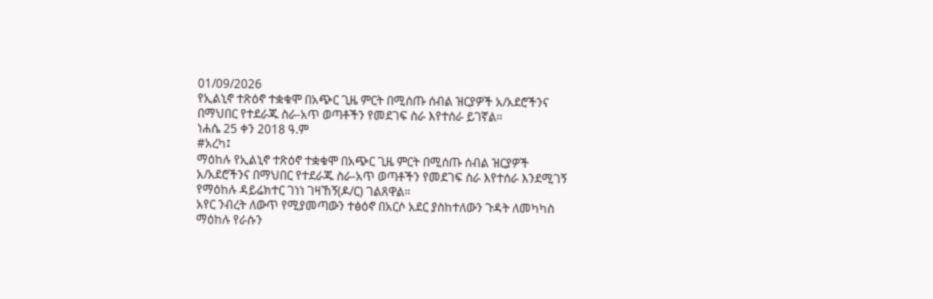01/09/2026
የኢልኒኖ ተጽዕኖ ተቋቁሞ በአጭር ጊዜ ምርት በሚሰጡ ሰብል ዝርያዎች አ/አደሮችንና በማህበር የተደራጁ ስራ-አጥ ወጣቶችን የመደገፍ ስራ እየተሰራ ይገኛል።
ነሐሴ 25 ቀን 2018 ዓ.ም
#አረካ፤
ማዕከሉ የኢልኒኖ ተጽዕኖ ተቋቁሞ በአጭር ጊዜ ምርት በሚሰጡ ሰብል ዝርያዎች አ/አደሮችንና በማህበር የተደራጁ ስራ-አጥ ወጣቶችን የመደገፍ ስራ እየተሰራ እንደሚገኝ የማዕከሉ ዳይሬክተር ገነነ ገዛኸኝ(ዶ/ር) ገልጸዋል።
አየር ንብረት ለውጥ የሚያመጣውን ተፅዕኖ በአርሶ አደር ያስከተለውን ጉዳት ለመካካስ ማዕከሉ የራሱን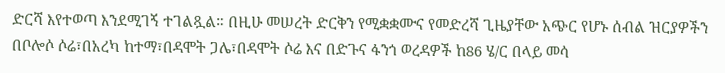ድርሻ እየተወጣ እንደሚገኝ ተገልጿል። በዚሁ መሠረት ድርቅን የሚቋቋሙና የመድረሻ ጊዜያቸው አጭር የሆኑ ሰብል ዝርያዎችን በቦሎሶ ሶሬ፣በአረካ ከተማ፣በዳሞት ጋሌ፣በዳሞት ሶሬ እና በድጉና ፋንጎ ወረዳዎች ከ86 ሄ/ር በላይ መሳ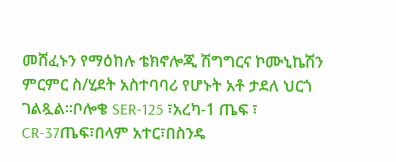መሸፈኑን የማዕከሉ ቴክኖሎጂ ሽግግርና ኮሙኒኬሽን ምርምር ስ/ሂደት አስተባባሪ የሆኑት አቶ ታደለ ህርጎ ገልጿል።ቦሎቄ SER-125 ፣አረካ-1 ጤፍ ፣ CR-37ጤፍ፣በላም አተር፣በስንዴ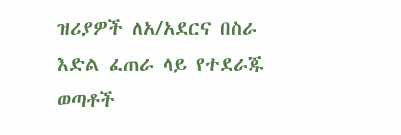ዝሪያዎች ለአ/አደርና በስራ እድል ፈጠራ ላይ የተደራጁ ወጣቶች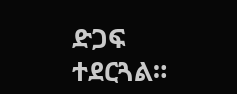ድጋፍ ተደርጓል።